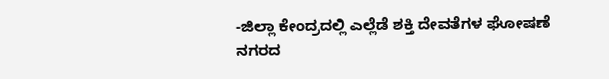-ಜಿಲ್ಲಾ ಕೇಂದ್ರದಲ್ಲಿ ಎಲ್ಲೆಡೆ ಶಕ್ತಿ ದೇವತೆಗಳ ಘೋಷಣೆ
ನಗರದ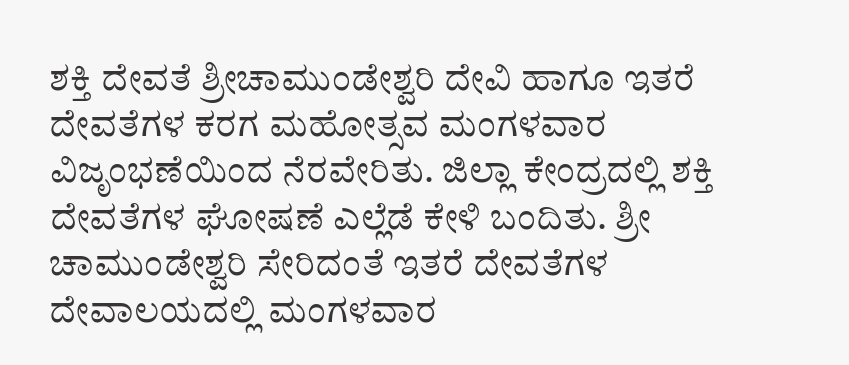ಶಕ್ತಿ ದೇವತೆ ಶ್ರೀಚಾಮುಂಡೇಶ್ವರಿ ದೇವಿ ಹಾಗೂ ಇತರೆ ದೇವತೆಗಳ ಕರಗ ಮಹೋತ್ಸವ ಮಂಗಳವಾರ ವಿಜೃಂಭಣೆಯಿಂದ ನೆರವೇರಿತು. ಜಿಲ್ಲಾ ಕೇಂದ್ರದಲ್ಲಿ ಶಕ್ತಿ ದೇವತೆಗಳ ಘೋಷಣೆ ಎಲ್ಲೆಡೆ ಕೇಳಿ ಬಂದಿತು. ಶ್ರೀ ಚಾಮುಂಡೇಶ್ವರಿ ಸೇರಿದಂತೆ ಇತರೆ ದೇವತೆಗಳ ದೇವಾಲಯದಲ್ಲಿ ಮಂಗಳವಾರ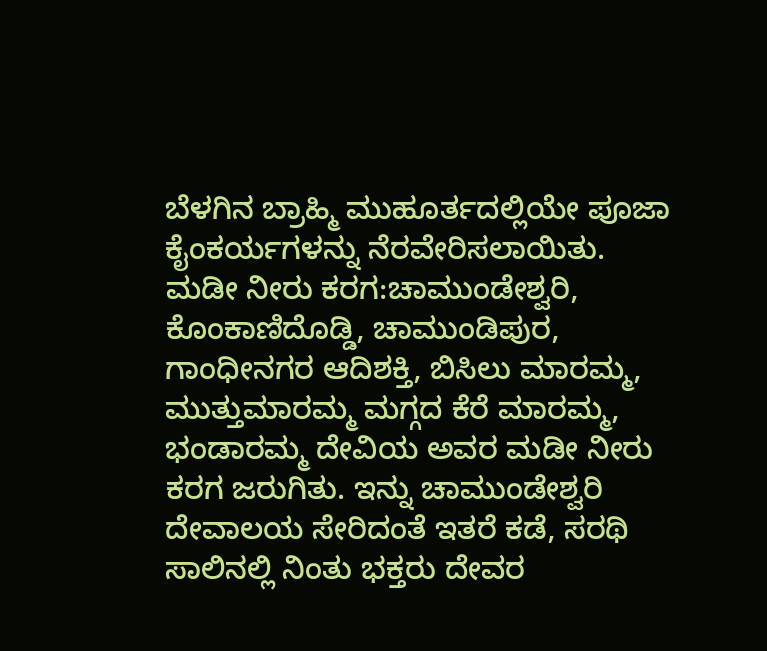ಬೆಳಗಿನ ಬ್ರಾಹ್ಮಿ ಮುಹೂರ್ತದಲ್ಲಿಯೇ ಪೂಜಾ ಕೈಂಕರ್ಯಗಳನ್ನು ನೆರವೇರಿಸಲಾಯಿತು.
ಮಡೀ ನೀರು ಕರಗ:ಚಾಮುಂಡೇಶ್ವರಿ, ಕೊಂಕಾಣಿದೊಡ್ಡಿ, ಚಾಮುಂಡಿಪುರ, ಗಾಂಧೀನಗರ ಆದಿಶಕ್ತಿ, ಬಿಸಿಲು ಮಾರಮ್ಮ, ಮುತ್ತುಮಾರಮ್ಮ ಮಗ್ಗದ ಕೆರೆ ಮಾರಮ್ಮ, ಭಂಡಾರಮ್ಮ ದೇವಿಯ ಅವರ ಮಡೀ ನೀರು ಕರಗ ಜರುಗಿತು. ಇನ್ನು ಚಾಮುಂಡೇಶ್ವರಿ ದೇವಾಲಯ ಸೇರಿದಂತೆ ಇತರೆ ಕಡೆ, ಸರಥಿ ಸಾಲಿನಲ್ಲಿ ನಿಂತು ಭಕ್ತರು ದೇವರ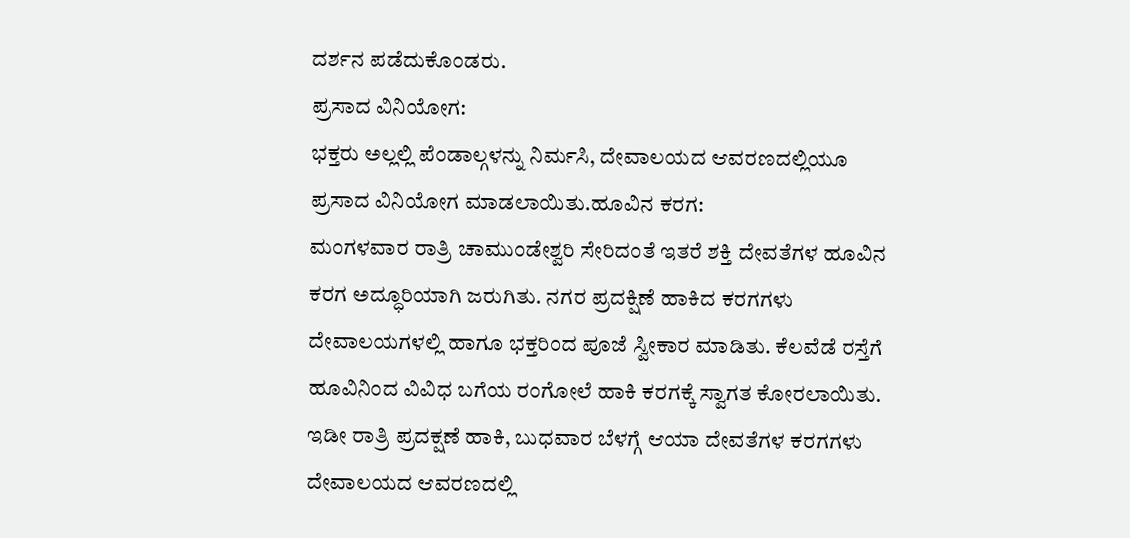ದರ್ಶನ ಪಡೆದುಕೊಂಡರು.
ಪ್ರಸಾದ ವಿನಿಯೋಗ:
ಭಕ್ತರು ಅಲ್ಲಲ್ಲಿ ಪೆಂಡಾಲ್ಗಳನ್ನು ನಿರ್ಮಸಿ, ದೇವಾಲಯದ ಆವರಣದಲ್ಲಿಯೂ ಪ್ರಸಾದ ವಿನಿಯೋಗ ಮಾಡಲಾಯಿತು.ಹೂವಿನ ಕರಗ:
ಮಂಗಳವಾರ ರಾತ್ರಿ ಚಾಮುಂಡೇಶ್ವರಿ ಸೇರಿದಂತೆ ಇತರೆ ಶಕ್ತಿ ದೇವತೆಗಳ ಹೂವಿನ ಕರಗ ಅದ್ಧೂರಿಯಾಗಿ ಜರುಗಿತು. ನಗರ ಪ್ರದಕ್ಷಿಣೆ ಹಾಕಿದ ಕರಗಗಳು ದೇವಾಲಯಗಳಲ್ಲಿ ಹಾಗೂ ಭಕ್ತರಿಂದ ಪೂಜೆ ಸ್ವೀಕಾರ ಮಾಡಿತು. ಕೆಲವೆಡೆ ರಸ್ತೆಗೆ ಹೂವಿನಿಂದ ವಿವಿಧ ಬಗೆಯ ರಂಗೋಲೆ ಹಾಕಿ ಕರಗಕ್ಕೆ ಸ್ವಾಗತ ಕೋರಲಾಯಿತು. ಇಡೀ ರಾತ್ರಿ ಪ್ರದಕ್ಷಣೆ ಹಾಕಿ, ಬುಧವಾರ ಬೆಳಗ್ಗೆ ಆಯಾ ದೇವತೆಗಳ ಕರಗಗಳು ದೇವಾಲಯದ ಆವರಣದಲ್ಲಿ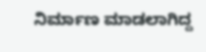ನಿರ್ಮಾಣ ಮಾಡಲಾಗಿದ್ದ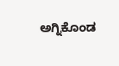ಅಗ್ನಿಕೊಂಡ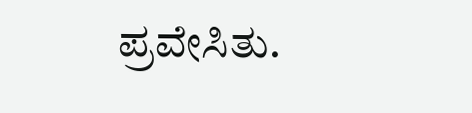ಪ್ರವೇಸಿತು.